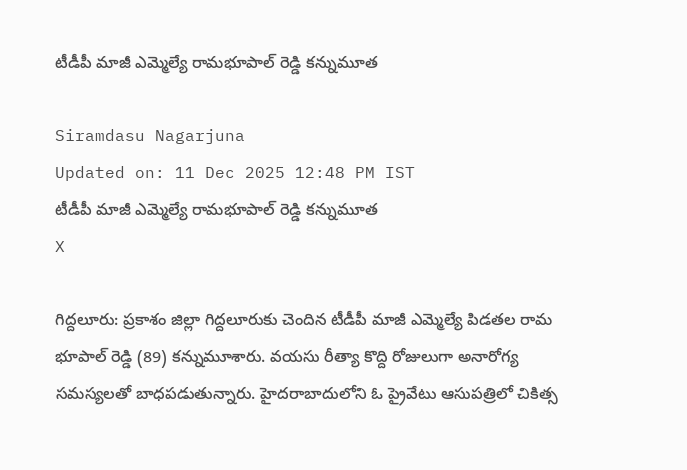టీడీపీ మాజీ ఎమ్మెల్యే రామభూపాల్ రెడ్డి కన్నుమూత

Siramdasu Nagarjuna
Updated on: 11 Dec 2025 12:48 PM IST
టీడీపీ మాజీ ఎమ్మెల్యే రామభూపాల్ రెడ్డి కన్నుమూత
X

గిద్దలూరు: ప్రకాశం జిల్లా గిద్దలూరుకు చెందిన టీడీపీ మాజీ ఎమ్మెల్యే పిడతల రామ భూపాల్ రెడ్డి (89) కన్నుమూశారు. వయసు రీత్యా కొద్ది రోజులుగా అనారోగ్య సమస్యలతో బాధపడుతున్నారు. హైదరాబాదులోని ఓ ప్రైవేటు ఆసుపత్రిలో చికిత్స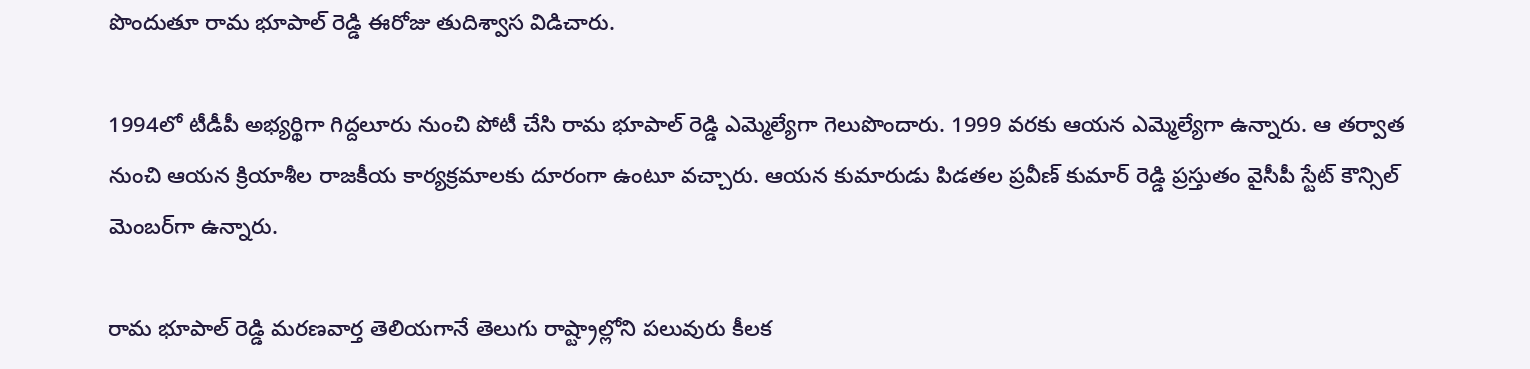పొందుతూ రామ భూపాల్ రెడ్డి ఈరోజు తుదిశ్వాస విడిచారు.

1994లో టీడీపీ అభ్యర్థిగా గిద్దలూరు నుంచి పోటీ చేసి రామ భూపాల్ రెడ్డి ఎమ్మెల్యేగా గెలుపొందారు. 1999 వరకు ఆయన ఎమ్మెల్యేగా ఉన్నారు. ఆ తర్వాత నుంచి ఆయన క్రియాశీల రాజకీయ కార్యక్రమాలకు దూరంగా ఉంటూ వచ్చారు. ఆయన కుమారుడు పిడతల ప్రవీణ్‌ కుమార్‌ రెడ్డి ప్రస్తుతం వైసీపీ స్టేట్‌ కౌన్సిల్‌ మెంబర్‌గా ఉన్నారు.

రామ భూపాల్ రెడ్డి మరణవార్త తెలియగానే తెలుగు రాష్ట్రాల్లోని పలువురు కీలక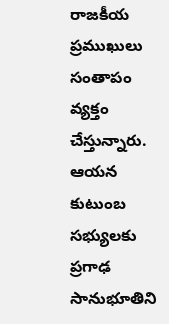రాజకీయ ప్రముఖులు సంతాపం వ్యక్తం చేస్తున్నారు. ఆయన కుటుంబ సభ్యులకు ప్రగాఢ సానుభూతిని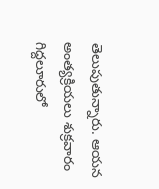తెలుపుతున్నారు. ఆయన అంత్యక్రియలు శుక్రవారం గిద్దలూరులో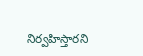నిర్వహిస్తారని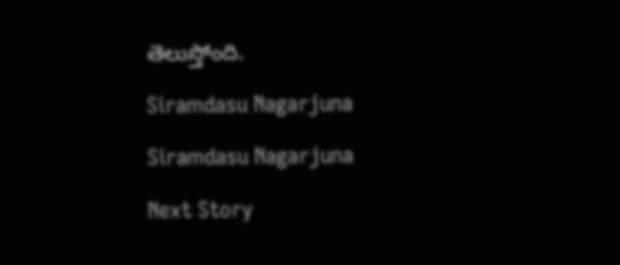తెలుస్తోంది.

Siramdasu Nagarjuna

Siramdasu Nagarjuna

Next Story